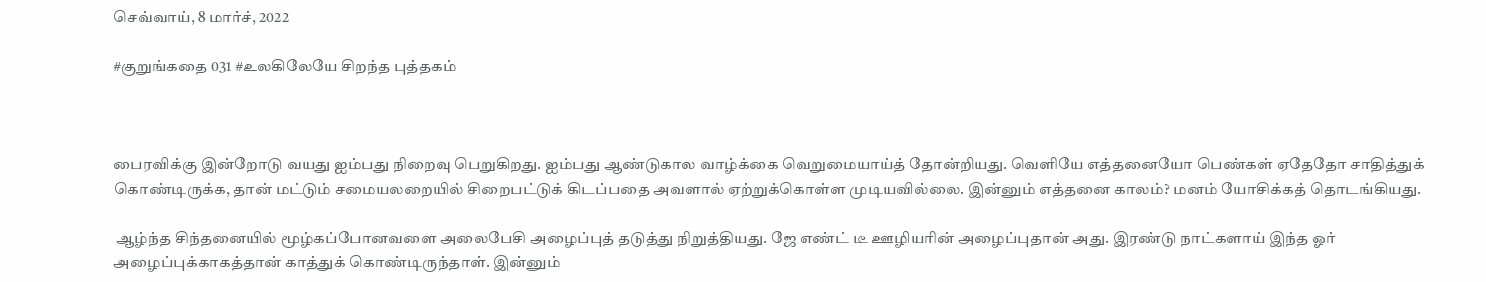செவ்வாய், 8 மார்ச், 2022

#குறுங்கதை 031 #உலகிலேயே சிறந்த புத்தகம்



பைரவிக்கு இன்றோடு வயது ஐம்பது நிறைவு பெறுகிறது. ஐம்பது ஆண்டுகால வாழ்க்கை வெறுமையாய்த் தோன்றியது. வெளியே எத்தனையோ பெண்கள் ஏதேதோ சாதித்துக் கொண்டிருக்க, தான் மட்டும் சமையலறையில் சிறைபட்டுக் கிடப்பதை அவளால் ஏற்றுக்கொள்ள முடியவில்லை. இன்னும் எத்தனை காலம்? மனம் யோசிக்கத் தொடங்கியது.

 ஆழ்ந்த சிந்தனையில் மூழ்கப்போனவளை அலைபேசி அழைப்புத் தடுத்து நிறுத்தியது. ஜே எண்ட் டீ ஊழியரின் அழைப்புதான் அது. இரண்டு நாட்களாய் இந்த ஓர் அழைப்புக்காகத்தான் காத்துக் கொண்டிருந்தாள். இன்னும்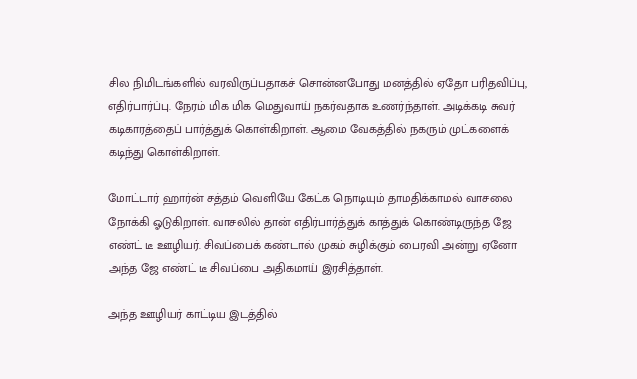சில நிமிடங்களில் வரவிருப்பதாகச் சொன்னபோது மனத்தில் ஏதோ பரிதவிப்பு, எதிர்பார்ப்பு. நேரம் மிக மிக மெதுவாய் நகர்வதாக உணர்ந்தாள். அடிக்கடி சுவர் கடிகாரத்தைப் பார்த்துக் கொள்கிறாள். ஆமை வேகத்தில் நகரும் முட்களைக் கடிந்து கொள்கிறாள்.

மோட்டார் ஹார்ன் சத்தம் வெளியே கேட்க நொடியும் தாமதிக்காமல் வாசலை நோக்கி ஓடுகிறாள். வாசலில் தான் எதிர்பார்த்துக் காத்துக் கொண்டிருந்த ஜே எண்ட் டீ ஊழியர். சிவப்பைக் கண்டால் முகம் சுழிக்கும் பைரவி அன்று ஏனோ அந்த ஜே எண்ட் டீ சிவப்பை அதிகமாய் இரசித்தாள்.

அந்த ஊழியர் காட்டிய இடத்தில்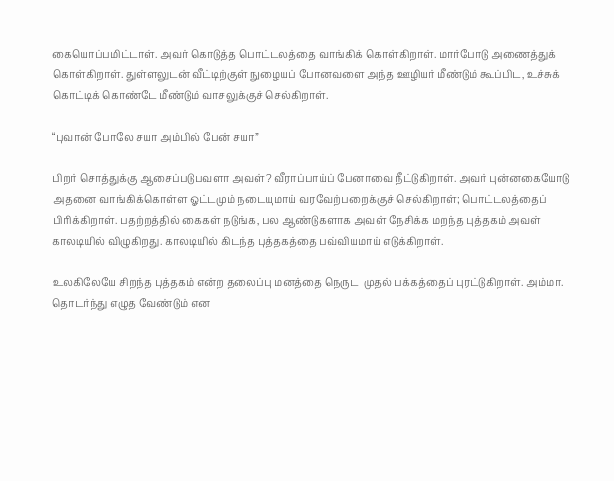கையொப்பமிட்டாள். அவர் கொடுத்த பொட்டலத்தை வாங்கிக் கொள்கிறாள். மார்போடு அணைத்துக் கொள்கிறாள். துள்ளலுடன் வீட்டிற்குள் நுழையப் போனவளை அந்த ஊழியர் மீண்டும் கூப்பிட, உச்சுக் கொட்டிக் கொண்டே மீண்டும் வாசலுக்குச் செல்கிறாள்.

“புவான் போலே சயா அம்பில் பேன் சயா”

பிறர் சொத்துக்கு ஆசைப்படுபவளா அவள்? வீராப்பாய்ப் பேனாவை நீட்டுகிறாள். அவர் புன்னகையோடு அதனை வாங்கிக்கொள்ள ஓட்டமும் நடையுமாய் வரவேற்பறைக்குச் செல்கிறாள்; பொட்டலத்தைப் பிரிக்கிறாள். பதற்றத்தில் கைகள் நடுங்க, பல ஆண்டுகளாக அவள் நேசிக்க மறந்த புத்தகம் அவள் காலடியில் விழுகிறது. காலடியில் கிடந்த புத்தகத்தை பவ்வியமாய் எடுக்கிறாள்.

உலகிலேயே சிறந்த புத்தகம் என்ற தலைப்பு மனத்தை நெருட  முதல் பக்கத்தைப் புரட்டுகிறாள். அம்மா. தொடர்ந்து எழுத வேண்டும் என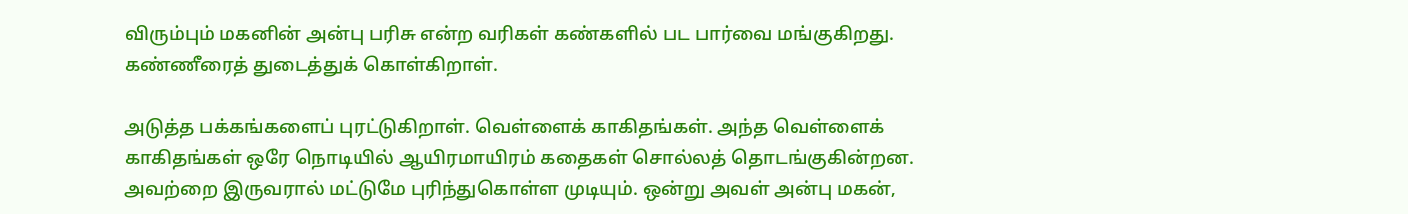விரும்பும் மகனின் அன்பு பரிசு என்ற வரிகள் கண்களில் பட பார்வை மங்குகிறது. கண்ணீரைத் துடைத்துக் கொள்கிறாள்.

அடுத்த பக்கங்களைப் புரட்டுகிறாள். வெள்ளைக் காகிதங்கள். அந்த வெள்ளைக் காகிதங்கள் ஒரே நொடியில் ஆயிரமாயிரம் கதைகள் சொல்லத் தொடங்குகின்றன. அவற்றை இருவரால் மட்டுமே புரிந்துகொள்ள முடியும். ஒன்று அவள் அன்பு மகன்,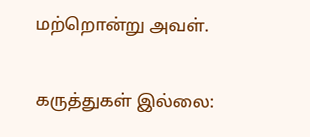மற்றொன்று அவள்.

கருத்துகள் இல்லை: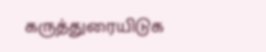கருத்துரையிடுக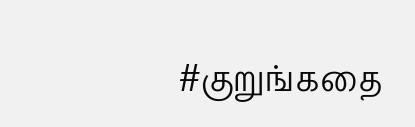#குறுங்கதை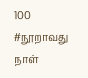100 #நூறாவது நாள்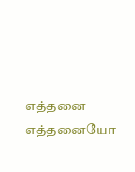எத்தனை எத்தனையோ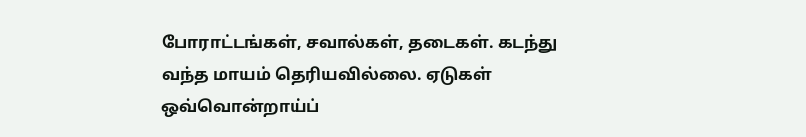போராட்டங்கள், சவால்கள், தடைகள். கடந்து வந்த மாயம் தெரியவில்லை. ஏடுகள் ஒவ்வொன்றாய்ப்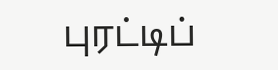புரட்டிப்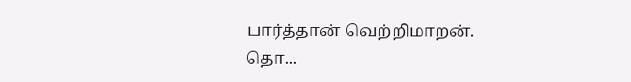பார்த்தான் வெற்றிமாறன். தொ...